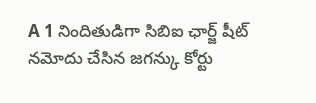A 1 నిందితుడిగా సిబిఐ ఛార్జ్ షీట్ నమోదు చేసిన జగన్కు కోర్టు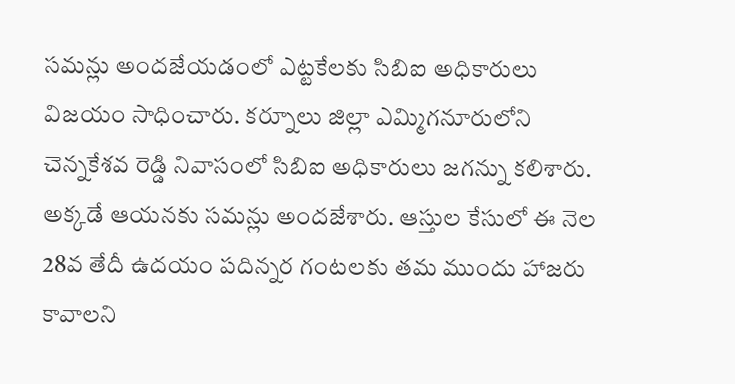సమన్లు అందజేయడంలో ఎట్టకేలకు సిబిఐ అధికారులు విజయం సాధించారు. కర్నూలు జిల్లా ఎమ్మిగనూరులోని చెన్నకేశవ రెడ్డి నివాసంలో సిబిఐ అధికారులు జగన్ను కలిశారు. అక్కడే ఆయనకు సమన్లు అందజేశారు. ఆస్తుల కేసులో ఈ నెల 28వ తేదీ ఉదయం పదిన్నర గంటలకు తమ ముందు హాజరు కావాలని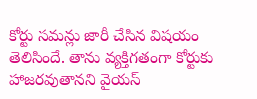కోర్టు సమన్లు జారీ చేసిన విషయం తెలిసిందే. తాను వ్యక్తిగతంగా కోర్టుకు హాజరవుతానని వైయస్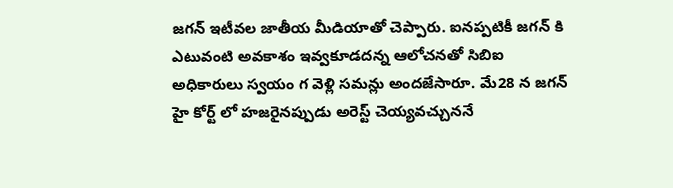జగన్ ఇటీవల జాతీయ మీడియాతో చెప్పారు. ఐనప్పటికీ జగన్ కి ఎటువంటి అవకాశం ఇవ్వకూడదన్న ఆలోచనతో సిబిఐ అధికారులు స్వయం గ వెళ్లి సమన్లు అందజేసారూ. మే28 న జగన్ హై కోర్ట్ లో హజరైనప్పుడు అరెస్ట్ చెయ్యవచ్చుననే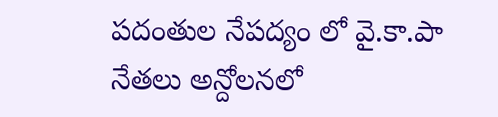పదంతుల నేపద్యం లో వై.కా.పా నేతలు అన్దోలనలో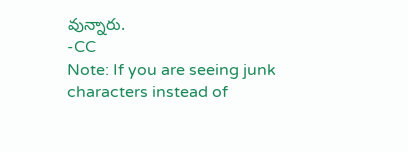వున్నారు.
-CC
Note: If you are seeing junk characters instead of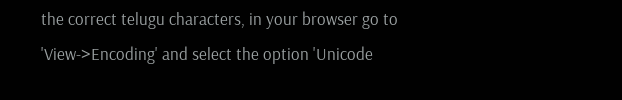the correct telugu characters, in your browser go to 'View->Encoding' and select the option 'Unicode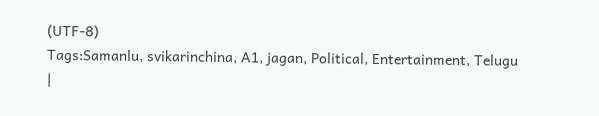(UTF-8)
Tags:Samanlu, svikarinchina, A1, jagan, Political, Entertainment, Telugu
|